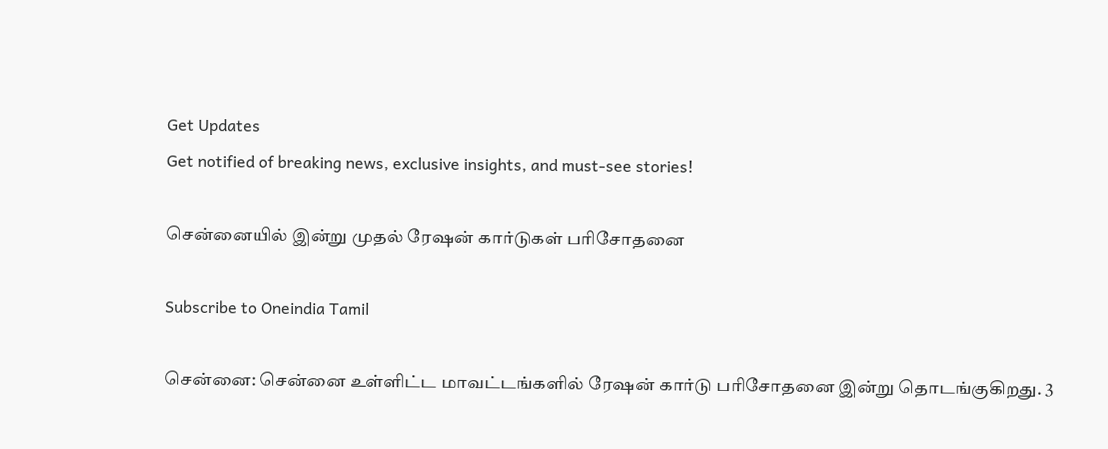Get Updates
Get notified of breaking news, exclusive insights, and must-see stories!

சென்னையில் இன்று முதல் ரேஷன் கார்டுகள் பரிசோதனை

Subscribe to Oneindia Tamil

சென்னை: சென்னை உள்ளிட்ட மாவட்டங்களில் ரேஷன் கார்டு பரிசோதனை இன்று தொடங்குகிறது. 3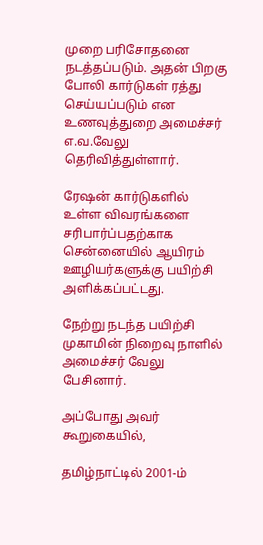முறை பரிசோதனை நடத்தப்படும். அதன் பிறகு போலி கார்டுகள் ரத்து செய்யப்படும் என உணவுத்துறை அமைச்சர் எ.வ.வேலு தெரிவித்துள்ளார்.

ரேஷன் கார்டுகளில் உள்ள விவரங்களை சரிபார்ப்பதற்காக சென்னையில் ஆயிரம் ஊழியர்களுக்கு பயிற்சி அளிக்கப்பட்டது.

நேற்று நடந்த பயிற்சி முகாமின் நிறைவு நாளில் அமைச்சர் வேலு பேசினார்.

அப்போது அவர் கூறுகையில்,

தமிழ்நாட்டில் 2001-ம்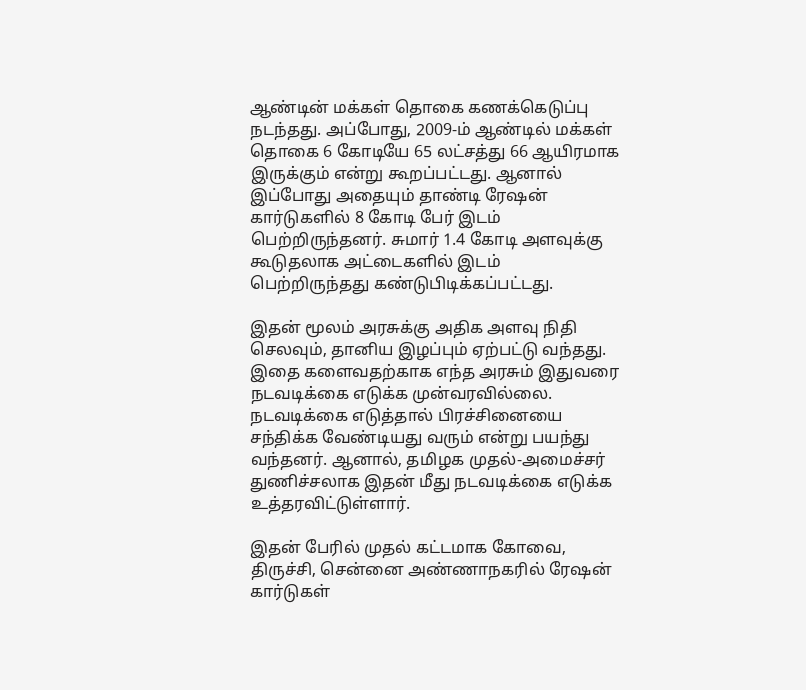ஆண்டின் மக்கள் தொகை கணக்கெடுப்பு நடந்தது. அப்போது, 2009-ம் ஆண்டில் மக்கள் தொகை 6 கோடியே 65 லட்சத்து 66 ஆயிரமாக இருக்கும் என்று கூறப்பட்டது. ஆனால் இப்போது அதையும் தாண்டி ரேஷன் கார்டுகளில் 8 கோடி பேர் இடம் பெற்றிருந்தனர். சுமார் 1.4 கோடி அளவுக்கு கூடுதலாக அட்டைகளில் இடம் பெற்றிருந்தது கண்டுபிடிக்கப்பட்டது.

இதன் மூலம் அரசுக்கு அதிக அளவு நிதி செலவும், தானிய இழப்பும் ஏற்பட்டு வந்தது. இதை களைவதற்காக எந்த அரசும் இதுவரை நடவடிக்கை எடுக்க முன்வரவில்லை. நடவடிக்கை எடுத்தால் பிரச்சினையை சந்திக்க வேண்டியது வரும் என்று பயந்து வந்தனர். ஆனால், தமிழக முதல்-அமைச்சர் துணிச்சலாக இதன் மீது நடவடிக்கை எடுக்க உத்தரவிட்டுள்ளார்.

இதன் பேரில் முதல் கட்டமாக கோவை, திருச்சி, சென்னை அண்ணாநகரில் ரேஷன் கார்டுகள்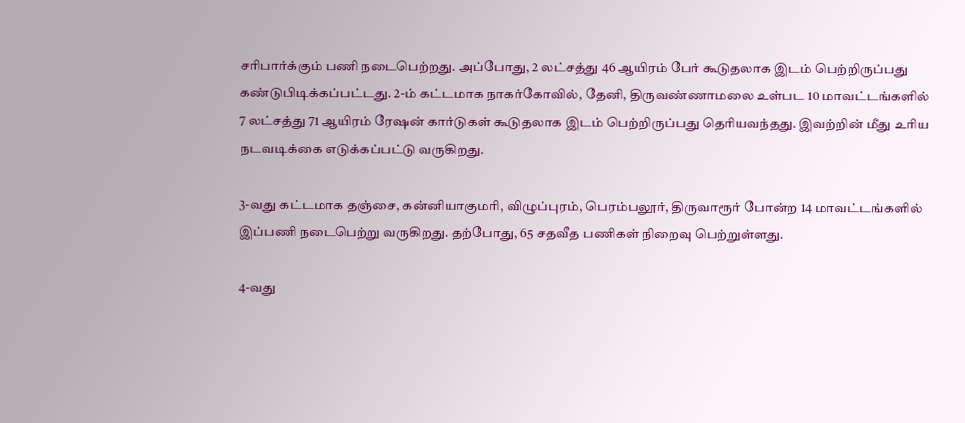சரிபார்க்கும் பணி நடைபெற்றது. அப்போது, 2 லட்சத்து 46 ஆயிரம் பேர் கூடுதலாக இடம் பெற்றிருப்பது கண்டுபிடிக்கப்பட்டது. 2-ம் கட்டமாக நாகர்கோவில், தேனி, திருவண்ணாமலை உள்பட 10 மாவட்டங்களில் 7 லட்சத்து 71 ஆயிரம் ரேஷன் கார்டுகள் கூடுதலாக இடம் பெற்றிருப்பது தெரியவந்தது. இவற்றின் மீது உரிய நடவடிக்கை எடுக்கப்பட்டு வருகிறது.

3-வது கட்டமாக தஞ்சை, கன்னியாகுமரி, விழுப்புரம், பெரம்பலூர், திருவாரூர் போன்ற 14 மாவட்டங்களில் இப்பணி நடைபெற்று வருகிறது. தற்போது, 65 சதவீத பணிகள் நிறைவு பெற்றுள்ளது.

4-வது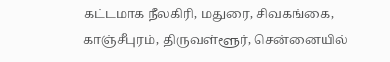கட்டமாக நீலகிரி, மதுரை, சிவகங்கை, காஞ்சீபுரம், திருவள்ளூர், சென்னையில்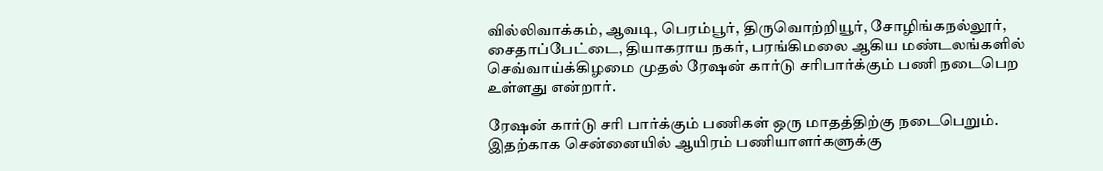வில்லிவாக்கம், ஆவடி, பெரம்பூர், திருவொற்றியூர், சோழிங்கநல்லூர், சைதாப்பேட்டை, தியாகராய நகர், பரங்கிமலை ஆகிய மண்டலங்களில் செவ்வாய்க்கிழமை முதல் ரேஷன் கார்டு சரிபார்க்கும் பணி நடைபெற உள்ளது என்றார்.

ரேஷன் கார்டு சரி பார்க்கும் பணிகள் ஒரு மாதத்திற்கு நடைபெறும். இதற்காக சென்னையில் ஆயிரம் பணியாளர்களுக்கு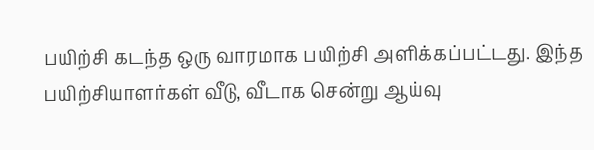பயிற்சி கடந்த ஒரு வாரமாக பயிற்சி அளிக்கப்பட்டது. இந்த பயிற்சியாளர்கள் வீடு, வீடாக சென்று ஆய்வு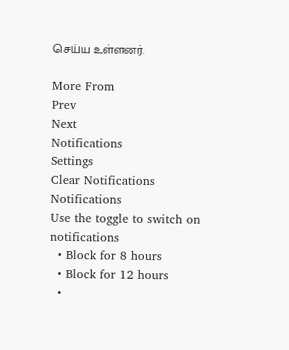செய்ய உள்ளனர்.

More From
Prev
Next
Notifications
Settings
Clear Notifications
Notifications
Use the toggle to switch on notifications
  • Block for 8 hours
  • Block for 12 hours
  •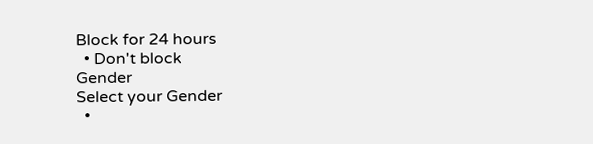Block for 24 hours
  • Don't block
Gender
Select your Gender
  •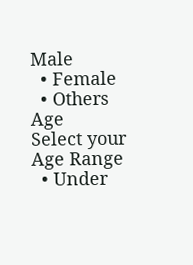Male
  • Female
  • Others
Age
Select your Age Range
  • Under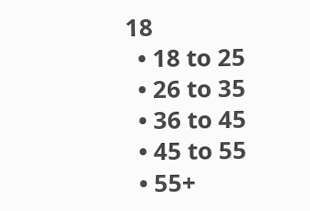18
  • 18 to 25
  • 26 to 35
  • 36 to 45
  • 45 to 55
  • 55+